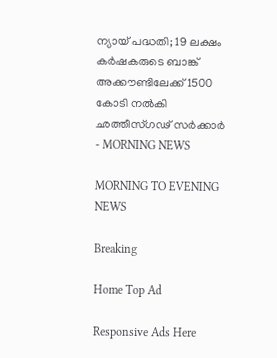ന്യായ് പദ്ധതി; 19 ലക്ഷം കര്‍ഷകരുടെ ബാങ്ക് അക്കൗണ്ടിലേക്ക് 1500 കോടി നല്‍കി ഛത്തീസ്ഗഢ് സര്‍ക്കാര്‍ - MORNING NEWS

MORNING TO EVENING NEWS

Breaking

Home Top Ad

Responsive Ads Here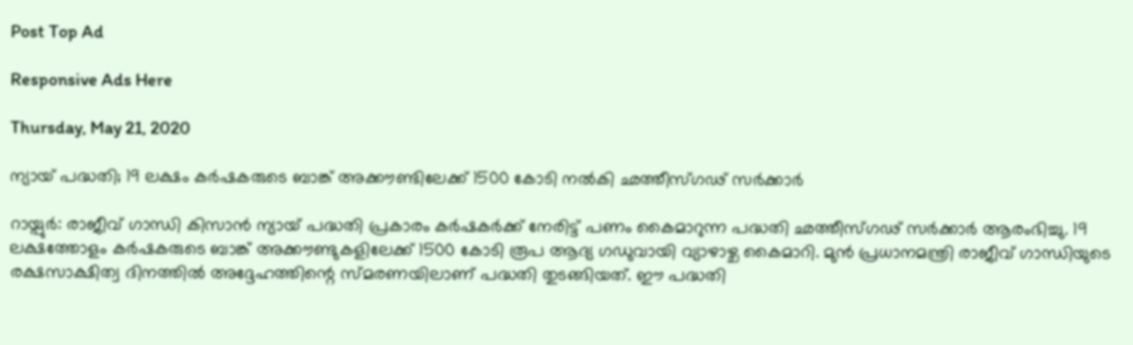Post Top Ad

Responsive Ads Here

Thursday, May 21, 2020

ന്യായ് പദ്ധതി; 19 ലക്ഷം കര്‍ഷകരുടെ ബാങ്ക് അക്കൗണ്ടിലേക്ക് 1500 കോടി നല്‍കി ഛത്തീസ്ഗഢ് സര്‍ക്കാര്‍

റായ്പുർ: രാജീവ് ഗാന്ധി കിസാൻ ന്യായ് പദ്ധതി പ്രകാരം കർഷകർക്ക് നേരിട്ട് പണം കൈമാറുന്ന പദ്ധതി ഛത്തീസ്ഗഢ് സർക്കാർ ആരംഭിച്ചു. 19 ലക്ഷത്തോളം കർഷകരുടെ ബാങ്ക് അക്കൗണ്ടുകളിലേക്ക് 1500 കോടി രൂപ ആദ്യ ഗഡുവായി വ്യാഴാഴ്ച കൈമാറി. മുൻ പ്രധാനമന്ത്രി രാജീവ് ഗാന്ധിയുടെ രക്ഷസാക്ഷിത്വ ദിനത്തിൽ അദ്ദേഹത്തിന്റെ സ്മരണയിലാണ് പദ്ധതി തുടങ്ങിയത്. ഈ പദ്ധതി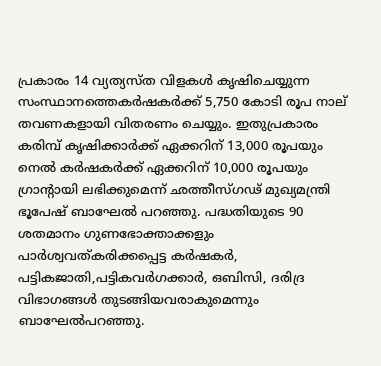പ്രകാരം 14 വ്യത്യസ്ത വിളകൾ കൃഷിചെയ്യുന്ന സംസ്ഥാനത്തെകർഷകർക്ക് 5,750 കോടി രൂപ നാല് തവണകളായി വിതരണം ചെയ്യും. ഇതുപ്രകാരം കരിമ്പ് കൃഷിക്കാർക്ക് ഏക്കറിന് 13,000 രൂപയും നെൽ കർഷകർക്ക് ഏക്കറിന് 10,000 രൂപയും ഗ്രാന്റായി ലഭിക്കുമെന്ന് ഛത്തീസ്ഗഢ് മുഖ്യമന്ത്രി ഭൂപേഷ് ബാഘേൽ പറഞ്ഞു. പദ്ധതിയുടെ 90 ശതമാനം ഗുണഭോക്താക്കളും പാർശ്വവത്കരിക്കപ്പെട്ട കർഷകർ, പട്ടികജാതി,പട്ടികവർഗക്കാർ, ഒബിസി, ദരിദ്ര വിഭാഗങ്ങൾ തുടങ്ങിയവരാകുമെന്നും ബാഘേൽപറഞ്ഞു.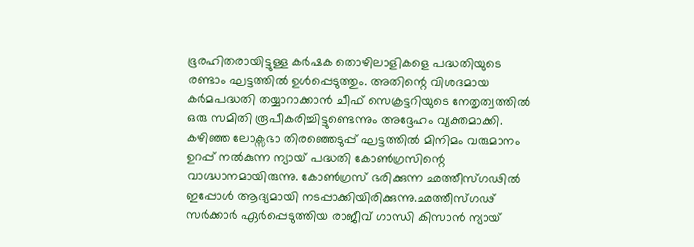ഭൂരഹിതരായിട്ടുള്ള കർഷക തൊഴിലാളികളെ പദ്ധതിയുടെ രണ്ടാം ഘട്ടത്തിൽ ഉൾപ്പെടുത്തും. അതിന്റെ വിശദമായ കർമപദ്ധതി തയ്യാറാക്കാൻ ചീഫ് സെക്രട്ടറിയുടെ നേതൃത്വത്തിൽ ഒരു സമിതി രൂപീകരിച്ചിട്ടുണ്ടെന്നും അദ്ദേഹം വ്യക്തമാക്കി. കഴിഞ്ഞ ലോക്സഭാ തിരഞ്ഞെടുപ്പ് ഘട്ടത്തിൽ മിനിമം വരുമാനം ഉറപ്പ് നൽകുന്ന ന്യായ് പദ്ധതി കോൺഗ്രസിന്റെ വാഗ്ദ്ധാനമായിരുന്നു. കോൺഗ്രസ് ഭരിക്കുന്ന ഛത്തീസ്ഗഢിൽ ഇപ്പോൾ ആദ്യമായി നടപ്പാക്കിയിരിക്കുന്നു.ഛത്തീസ്ഗഢ് സർക്കാർ ഏർപ്പെടുത്തിയ രാജീവ് ഗാന്ധി കിസാൻ ന്യായ്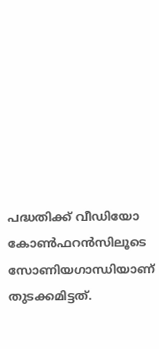പദ്ധതിക്ക് വീഡിയോ കോൺഫറൻസിലൂടെ സോണിയഗാന്ധിയാണ് തുടക്കമിട്ടത്.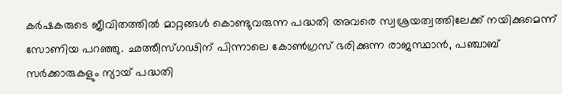കർഷകരുടെ ജീവിതത്തിൽ മാറ്റങ്ങൾ കൊണ്ടുവരുന്ന പദ്ധതി അവരെ സ്വശ്രയത്വത്തിലേക്ക് നയിക്കുമെന്ന് സോണിയ പറഞ്ഞു. ഛത്തീസ്ഗഢിന് പിന്നാലെ കോൺഗ്രസ് ഭരിക്കുന്ന രാജസ്ഥാൻ, പഞ്ചാബ് സർക്കാരുകളും ന്യായ് പദ്ധതി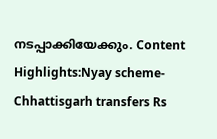നടപ്പാക്കിയേക്കും. Content Highlights:Nyay scheme-Chhattisgarh transfers Rs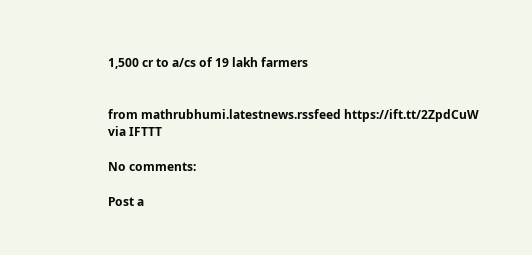1,500 cr to a/cs of 19 lakh farmers


from mathrubhumi.latestnews.rssfeed https://ift.tt/2ZpdCuW
via IFTTT

No comments:

Post a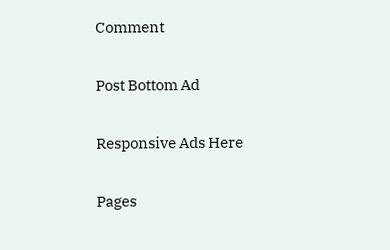Comment

Post Bottom Ad

Responsive Ads Here

Pages